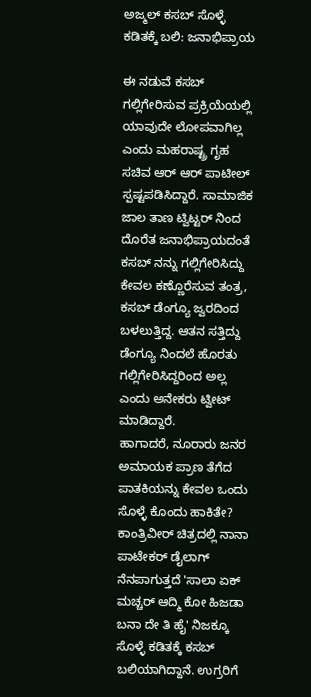ಅಜ್ಮಲ್ ಕಸಬ್ ಸೊಳ್ಳೆ ಕಡಿತಕ್ಕೆ ಬಲಿ: ಜನಾಭಿಪ್ರಾಯ

ಈ ನಡುವೆ ಕಸಬ್ ಗಲ್ಲಿಗೇರಿಸುವ ಪ್ರಕ್ರಿಯೆಯಲ್ಲಿ ಯಾವುದೇ ಲೋಪವಾಗಿಲ್ಲ ಎಂದು ಮಹರಾಷ್ಟ್ರ ಗೃಹ ಸಚಿವ ಆರ್ ಆರ್ ಪಾಟೀಲ್ ಸ್ಪಷ್ಟಪಡಿಸಿದ್ದಾರೆ. ಸಾಮಾಜಿಕ ಜಾಲ ತಾಣ ಟ್ವಿಟ್ಟರ್ ನಿಂದ ದೊರೆತ ಜನಾಭಿಪ್ರಾಯದಂತೆ ಕಸಬ್ ನನ್ನು ಗಲ್ಲಿಗೇರಿಸಿದ್ದು ಕೇವಲ ಕಣ್ಣೊರೆಸುವ ತಂತ್ರ, ಕಸಬ್ ಡೆಂಗ್ಯೂ ಜ್ವರದಿಂದ ಬಳಲುತ್ತಿದ್ದ. ಆತನ ಸತ್ತಿದ್ದು ಡೆಂಗ್ಯೂ ನಿಂದಲೆ ಹೊರತು ಗಲ್ಲಿಗೇರಿಸಿದ್ದರಿಂದ ಅಲ್ಲ ಎಂದು ಅನೇಕರು ಟ್ವೀಟ್ ಮಾಡಿದ್ದಾರೆ.
ಹಾಗಾದರೆ, ನೂರಾರು ಜನರ ಅಮಾಯಕ ಪ್ರಾಣ ತೆಗೆದ ಪಾತಕಿಯನ್ನು ಕೇವಲ ಒಂದು ಸೊಳ್ಳೆ ಕೊಂದು ಹಾಕಿತೇ? ಕಾಂತ್ರಿವೀರ್ ಚಿತ್ರದಲ್ಲಿ ನಾನಾ ಪಾಟೇಕರ್ ಡೈಲಾಗ್ ನೆನಪಾಗುತ್ತದೆ 'ಸಾಲಾ ಏಕ್ ಮಚ್ಚರ್ ಆದ್ಮಿ ಕೋ ಹಿಜಡಾ ಬನಾ ದೇ ತಿ ಹೈ' ನಿಜಕ್ಕೂ ಸೊಳ್ಳೆ ಕಡಿತಕ್ಕೆ ಕಸಬ್ ಬಲಿಯಾಗಿದ್ದಾನೆ. ಉಗ್ರರಿಗೆ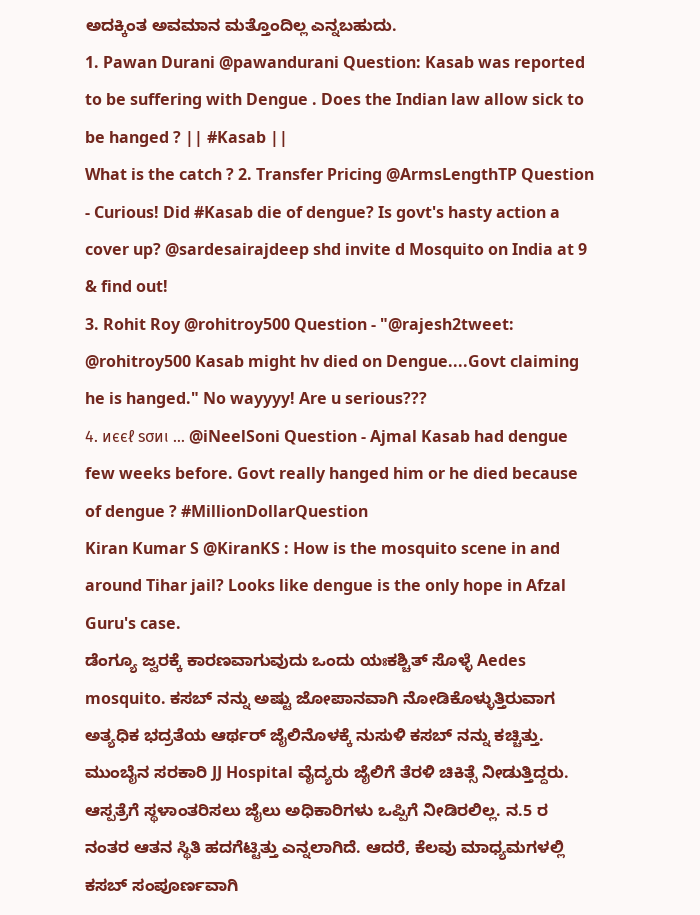ಅದಕ್ಕಿಂತ ಅವಮಾನ ಮತ್ತೊಂದಿಲ್ಲ ಎನ್ನಬಹುದು.
1. Pawan Durani @pawandurani Question: Kasab was reported to be suffering with Dengue . Does the Indian law allow sick to be hanged ? || #Kasab ||
What is the catch ? 2. Transfer Pricing @ArmsLengthTP Question - Curious! Did #Kasab die of dengue? Is govt's hasty action a cover up? @sardesairajdeep shd invite d Mosquito on India at 9 & find out!
3. Rohit Roy @rohitroy500 Question - "@rajesh2tweet: @rohitroy500 Kasab might hv died on Dengue....Govt claiming he is hanged." No wayyyy! Are u serious???
4. иєєℓ ѕσиι ... @iNeelSoni Question - Ajmal Kasab had dengue few weeks before. Govt really hanged him or he died because of dengue ? #MillionDollarQuestion
Kiran Kumar S @KiranKS : How is the mosquito scene in and around Tihar jail? Looks like dengue is the only hope in Afzal Guru's case.
ಡೆಂಗ್ಯೂ ಜ್ವರಕ್ಕೆ ಕಾರಣವಾಗುವುದು ಒಂದು ಯಃಕಶ್ಚಿತ್ ಸೊಳ್ಳೆ Aedes mosquito. ಕಸಬ್ ನನ್ನು ಅಷ್ಟು ಜೋಪಾನವಾಗಿ ನೋಡಿಕೊಳ್ಳುತ್ತಿರುವಾಗ ಅತ್ಯಧಿಕ ಭದ್ರತೆಯ ಆರ್ಥರ್ ಜೈಲಿನೊಳಕ್ಕೆ ನುಸುಳಿ ಕಸಬ್ ನನ್ನು ಕಚ್ಚಿತ್ತು.
ಮುಂಬೈನ ಸರಕಾರಿ JJ Hospital ವೈದ್ಯರು ಜೈಲಿಗೆ ತೆರಳಿ ಚಿಕಿತ್ಸೆ ನೀಡುತ್ತಿದ್ದರು. ಆಸ್ಪತ್ರೆಗೆ ಸ್ಥಳಾಂತರಿಸಲು ಜೈಲು ಅಧಿಕಾರಿಗಳು ಒಪ್ಪಿಗೆ ನೀಡಿರಲಿಲ್ಲ. ನ.5 ರ ನಂತರ ಆತನ ಸ್ಥಿತಿ ಹದಗೆಟ್ಟಿತ್ತು ಎನ್ನಲಾಗಿದೆ. ಆದರೆ, ಕೆಲವು ಮಾಧ್ಯಮಗಳಲ್ಲಿ ಕಸಬ್ ಸಂಪೂರ್ಣವಾಗಿ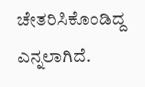ಚೇತರಿಸಿಕೊಂಡಿದ್ದ ಎನ್ನಲಾಗಿದೆ.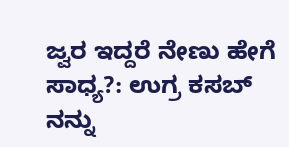ಜ್ವರ ಇದ್ದರೆ ನೇಣು ಹೇಗೆ ಸಾಧ್ಯ?: ಉಗ್ರ ಕಸಬ್ ನನ್ನು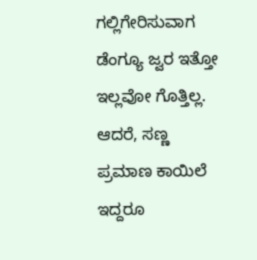ಗಲ್ಲಿಗೇರಿಸುವಾಗ ಡೆಂಗ್ಯೂ ಜ್ವರ ಇತ್ತೋ ಇಲ್ಲವೋ ಗೊತ್ತಿಲ್ಲ. ಆದರೆ, ಸಣ್ಣ ಪ್ರಮಾಣ ಕಾಯಿಲೆ ಇದ್ದರೂ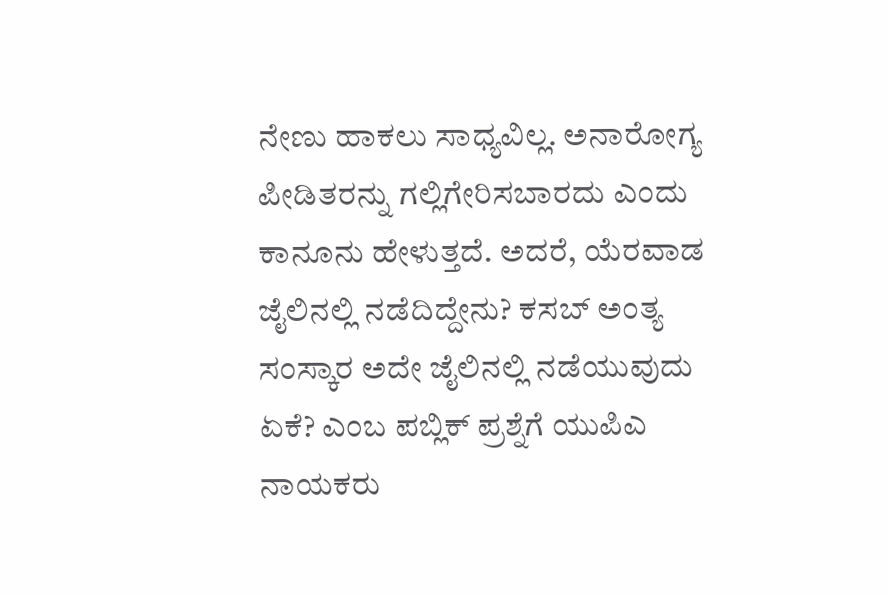ನೇಣು ಹಾಕಲು ಸಾಧ್ಯವಿಲ್ಲ. ಅನಾರೋಗ್ಯ ಪೀಡಿತರನ್ನು ಗಲ್ಲಿಗೇರಿಸಬಾರದು ಎಂದು ಕಾನೂನು ಹೇಳುತ್ತದೆ. ಅದರೆ, ಯೆರವಾಡ ಜೈಲಿನಲ್ಲಿ ನಡೆದಿದ್ದೇನು? ಕಸಬ್ ಅಂತ್ಯ ಸಂಸ್ಕಾರ ಅದೇ ಜೈಲಿನಲ್ಲಿ ನಡೆಯುವುದು ಏಕೆ? ಎಂಬ ಪಬ್ಲಿಕ್ ಪ್ರಶ್ನೆಗೆ ಯುಪಿಎ ನಾಯಕರು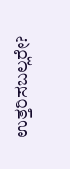ಉತ್ತರಿಸಬಲ್ಲರೇ?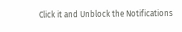Click it and Unblock the Notifications